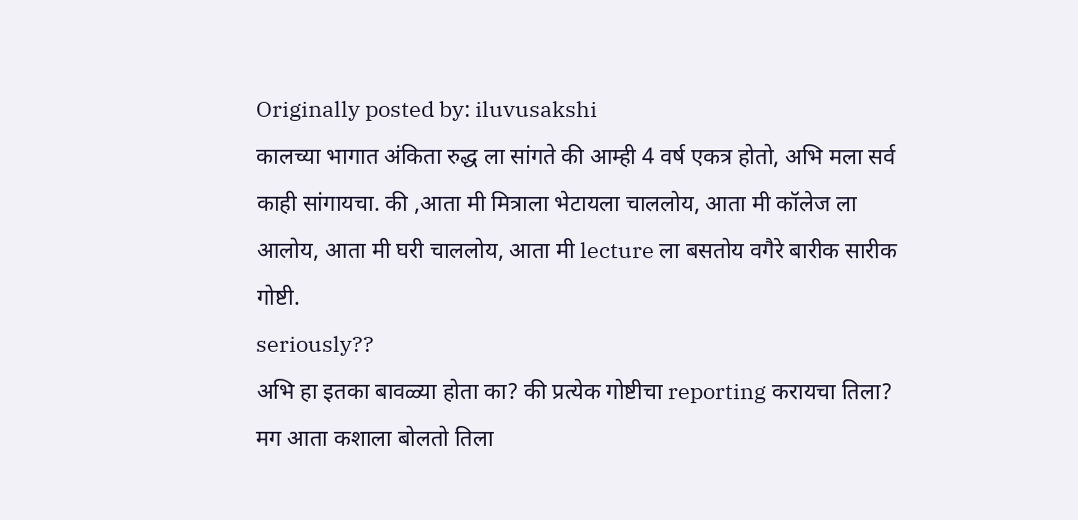Originally posted by: iluvusakshi
कालच्या भागात अंकिता रुद्ध ला सांगते की आम्ही 4 वर्ष एकत्र होतो, अभि मला सर्व काही सांगायचा. की ,आता मी मित्राला भेटायला चाललोय, आता मी कॉलेज ला आलोय, आता मी घरी चाललोय, आता मी lecture ला बसतोय वगैरे बारीक सारीक गोष्टी.
seriously??
अभि हा इतका बावळ्या होता का? की प्रत्येक गोष्टीचा reporting करायचा तिला? मग आता कशाला बोलतो तिला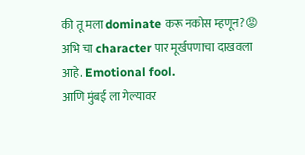की तू मला dominate करू नकोस म्हणून?😡
अभि चा character पार मूर्खपणाचा दाखवला आहे. Emotional fool.
आणि मुंबई ला गेल्यावर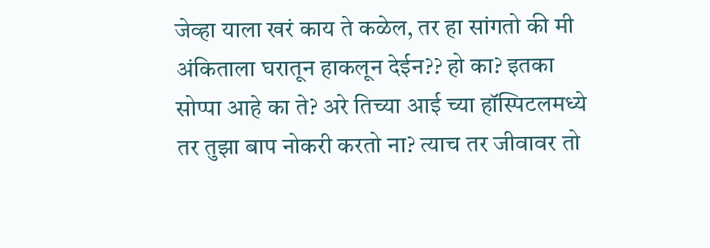जेव्हा याला खरं काय ते कळेल, तर हा सांगतो की मी अंकिताला घरातून हाकलून देईन?? हो का? इतका सोप्पा आहे का ते? अरे तिच्या आई च्या हॉस्पिटलमध्ये तर तुझा बाप नोकरी करतो ना? त्याच तर जीवावर तो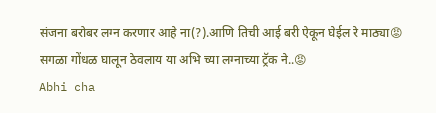संजना बरोबर लग्न करणार आहे ना(?).आणि तिची आई बरी ऐकून घेईल रे माठ्या😡
सगळा गोंधळ घालून ठेवलाय या अभि च्या लग्नाच्या ट्रॅक ने..😡
Abhi cha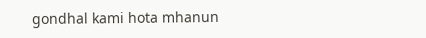gondhal kami hota mhanun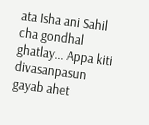ata Isha ani Sahil cha gondhal ghatlay... Appa kiti divasanpasun gayab ahet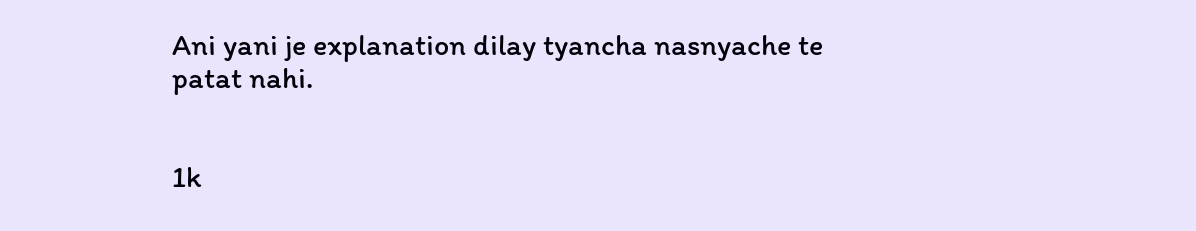Ani yani je explanation dilay tyancha nasnyache te patat nahi.


1k